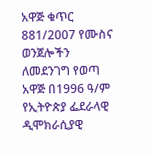አዋጅ ቁጥር 881/2007 የሙስና ወንጀሎችን ለመደንገግ የወጣ አዋጅ በ1996 ዓ/ም የኢትዮጵያ ፌደራላዊ ዲሞክራሲያዊ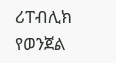ሪፐብሊክ የወንጀል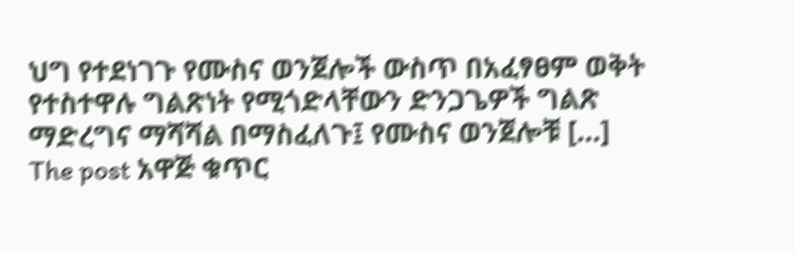ህግ የተደነገጉ የሙስና ወንጀሎች ውስጥ በአፈፃፀም ወቅት የተስተዋሉ ግልጽነት የሚጎድላቸውን ድንጋጌዎች ግልጽ ማድረግና ማሻሻል በማስፈለጉ፤ የሙስና ወንጀሎቹ […]
The post አዋጅ ቁጥር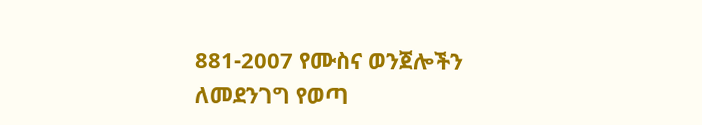881-2007 የሙስና ወንጀሎችን ለመደንገግ የወጣ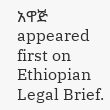አዋጅ appeared first on Ethiopian Legal Brief.